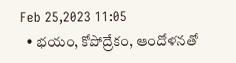Feb 25,2023 11:05
  • భయం, కోపోద్రేకం, ఆందోళనతో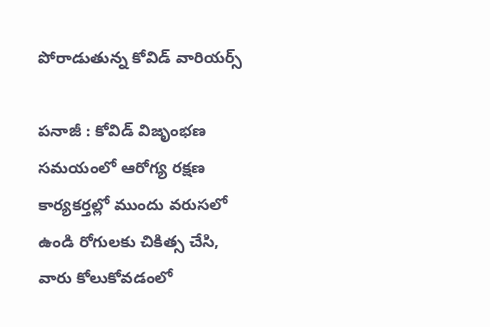పోరాడుతున్న కోవిడ్‌ వారియర్స్‌

పనాజీ : కోవిడ్‌ విజృంభణ సమయంలో ఆరోగ్య రక్షణ కార్యకర్తల్లో ముందు వరుసలో ఉండి రోగులకు చికిత్స చేసి, వారు కోలుకోవడంలో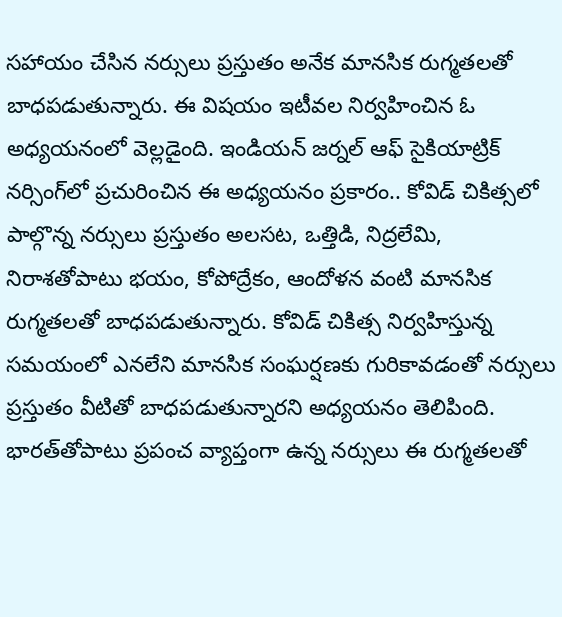సహాయం చేసిన నర్సులు ప్రస్తుతం అనేక మానసిక రుగ్మతలతో బాధపడుతున్నారు. ఈ విషయం ఇటీవల నిర్వహించిన ఓ అధ్యయనంలో వెల్లడైంది. ఇండియన్‌ జర్నల్‌ ఆఫ్‌ సైకియాట్రిక్‌ నర్సింగ్‌లో ప్రచురించిన ఈ అధ్యయనం ప్రకారం.. కోవిడ్‌ చికిత్సలో పాల్గొన్న నర్సులు ప్రస్తుతం అలసట, ఒత్తిడి, నిద్రలేమి, నిరాశతోపాటు భయం, కోపోద్రేకం, ఆందోళన వంటి మానసిక రుగ్మతలతో బాధపడుతున్నారు. కోవిడ్‌ చికిత్స నిర్వహిస్తున్న సమయంలో ఎనలేని మానసిక సంఘర్షణకు గురికావడంతో నర్సులు ప్రస్తుతం వీటితో బాధపడుతున్నారని అధ్యయనం తెలిపింది. భారత్‌తోపాటు ప్రపంచ వ్యాప్తంగా ఉన్న నర్సులు ఈ రుగ్మతలతో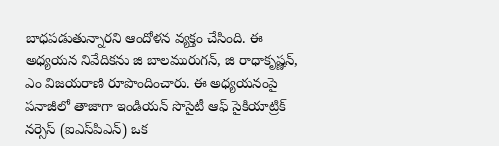బాధపడుతున్నారని ఆందోళన వ్యక్తం చేసింది. ఈ అధ్యయన నివేదికను జి బాలమురుగన్‌, జి రాధాకృష్ణన్‌, ఎం విజయరాణి రూపొందించారు. ఈ అధ్యయనంపై పనాజీలో తాజాగా ఇండియన్‌ సొసైటీ ఆఫ్‌ సైకియాట్రిక్‌ నర్సెస్‌ (ఐఎస్‌పిఎన్‌) ఒక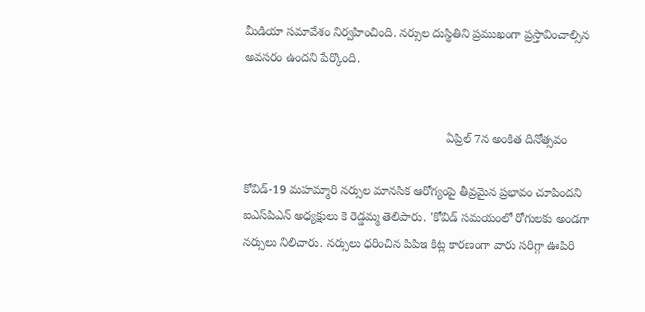మీడియా సమావేశం నిర్వహించింది. నర్సుల దుస్థితిని ప్రముఖంగా ప్రస్తావించాల్సిన అవసరం ఉందని పేర్కొంది.


                                                            ఏప్రిల్‌ 7న అంకిత దినోత్సవం

కోవిడ్‌-19 మహమ్మారి నర్సుల మానసిక ఆరోగ్యంపై తీవ్రమైన ప్రభావం చూపిందని ఐఎస్‌పిఎన్‌ అధ్యక్షులు కె రెడ్డమ్మ తెలిపారు. 'కోవిడ్‌ సమయంలో రోగులకు అండగా నర్సులు నిలిచారు. నర్సులు ధరించిన పిపిఇ కిట్ల కారణంగా వారు సరిగ్గా ఊపిరి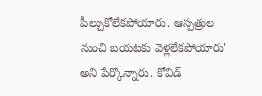పీల్చుకోలేకపోయారు. ఆస్పత్రుల నుంచి బయటకు వెళ్లలేకపోయారు' అని పేర్కొన్నారు. కోవిడ్‌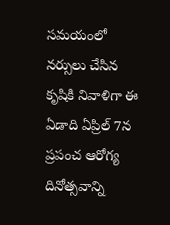సమయంలో నర్సులు చేసిన కృషికి నివాళిగా ఈ ఏడాది ఏప్రిల్‌ 7న ప్రపంచ ఆరోగ్య దినోత్సవాన్ని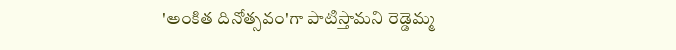'అంకిత దినోత్సవం'గా పాటిస్తామని రెడ్డెమ్మ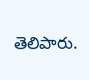తెలిపారు.